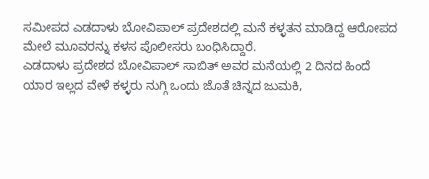ಸಮೀಪದ ಎಡದಾಳು ಬೋವಿಪಾಲ್ ಪ್ರದೇಶದಲ್ಲಿ ಮನೆ ಕಳ್ಳತನ ಮಾಡಿದ್ದ ಆರೋಪದ ಮೇಲೆ ಮೂವರನ್ನು ಕಳಸ ಪೊಲೀಸರು ಬಂಧಿಸಿದ್ದಾರೆ.
ಎಡದಾಳು ಪ್ರದೇಶದ ಬೋವಿಪಾಲ್ ಸಾಬಿತ್ ಅವರ ಮನೆಯಲ್ಲಿ 2 ದಿನದ ಹಿಂದೆ ಯಾರ ಇಲ್ಲದ ವೇಳೆ ಕಳ್ಳರು ನುಗ್ಗಿ ಒಂದು ಜೊತೆ ಚಿನ್ನದ ಜುಮಕಿ,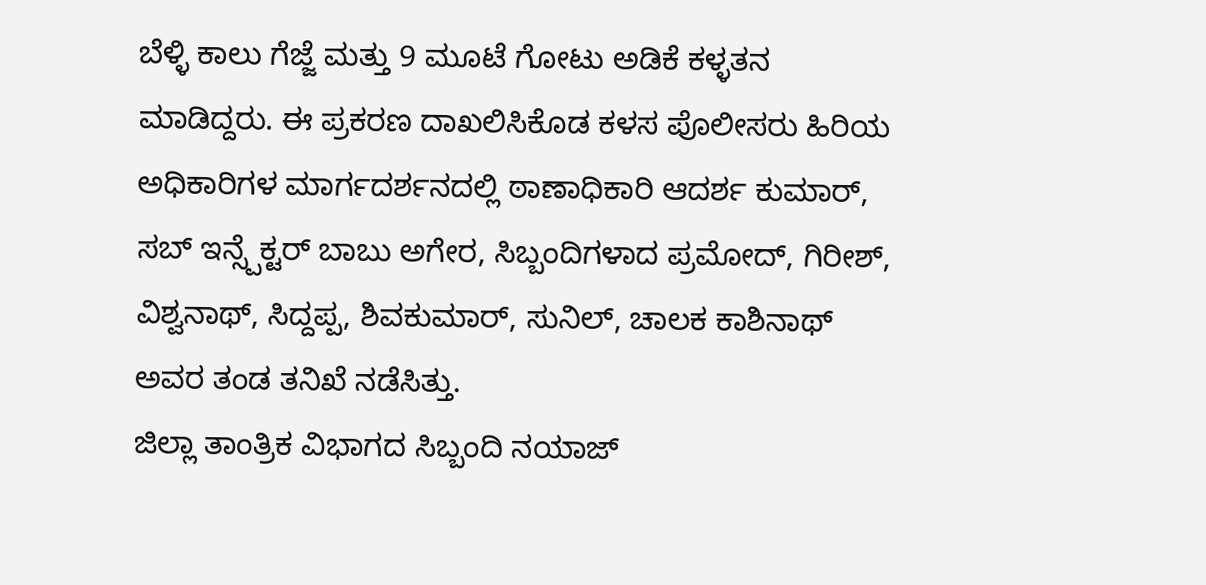ಬೆಳ್ಳಿ ಕಾಲು ಗೆಜ್ಜೆ ಮತ್ತು 9 ಮೂಟೆ ಗೋಟು ಅಡಿಕೆ ಕಳ್ಳತನ ಮಾಡಿದ್ದರು. ಈ ಪ್ರಕರಣ ದಾಖಲಿಸಿಕೊಡ ಕಳಸ ಪೊಲೀಸರು ಹಿರಿಯ ಅಧಿಕಾರಿಗಳ ಮಾರ್ಗದರ್ಶನದಲ್ಲಿ ಠಾಣಾಧಿಕಾರಿ ಆದರ್ಶ ಕುಮಾರ್, ಸಬ್ ಇನ್ಸ್ಪೆಕ್ಟರ್ ಬಾಬು ಅಗೇರ, ಸಿಬ್ಬಂದಿಗಳಾದ ಪ್ರಮೋದ್, ಗಿರೀಶ್, ವಿಶ್ವನಾಥ್, ಸಿದ್ದಪ್ಪ, ಶಿವಕುಮಾರ್, ಸುನಿಲ್, ಚಾಲಕ ಕಾಶಿನಾಥ್ ಅವರ ತಂಡ ತನಿಖೆ ನಡೆಸಿತ್ತು.
ಜಿಲ್ಲಾ ತಾಂತ್ರಿಕ ವಿಭಾಗದ ಸಿಬ್ಬಂದಿ ನಯಾಜ್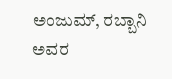ಅಂಜುಮ್, ರಬ್ಬಾನಿ ಅವರ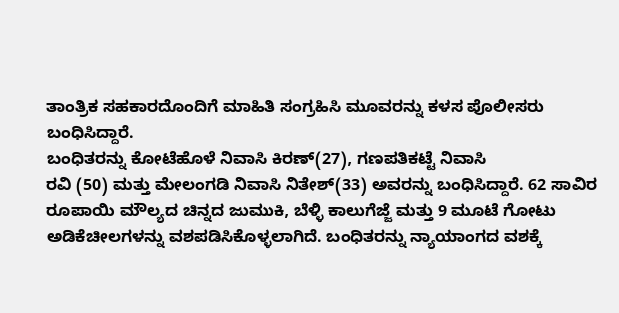ತಾಂತ್ರಿಕ ಸಹಕಾರದೊಂದಿಗೆ ಮಾಹಿತಿ ಸಂಗ್ರಹಿಸಿ ಮೂವರನ್ನು ಕಳಸ ಪೊಲೀಸರು ಬಂಧಿಸಿದ್ದಾರೆ.
ಬಂಧಿತರನ್ನು ಕೋಟೆಹೊಳೆ ನಿವಾಸಿ ಕಿರಣ್(27), ಗಣಪತಿಕಟ್ಟೆ ನಿವಾಸಿ
ರವಿ (50) ಮತ್ತು ಮೇಲಂಗಡಿ ನಿವಾಸಿ ನಿತೇಶ್(33) ಅವರನ್ನು ಬಂಧಿಸಿದ್ದಾರೆ. 62 ಸಾವಿರ ರೂಪಾಯಿ ಮೌಲ್ಯದ ಚಿನ್ನದ ಜುಮುಕಿ, ಬೆಳ್ಳಿ ಕಾಲುಗೆಜ್ಜೆ ಮತ್ತು 9 ಮೂಟೆ ಗೋಟು ಅಡಿಕೆಚೀಲಗಳನ್ನು ವಶಪಡಿಸಿಕೊಳ್ಳಲಾಗಿದೆ. ಬಂಧಿತರನ್ನು ನ್ಯಾಯಾಂಗದ ವಶಕ್ಕೆ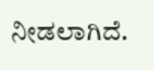ನೀಡಲಾಗಿದೆ.